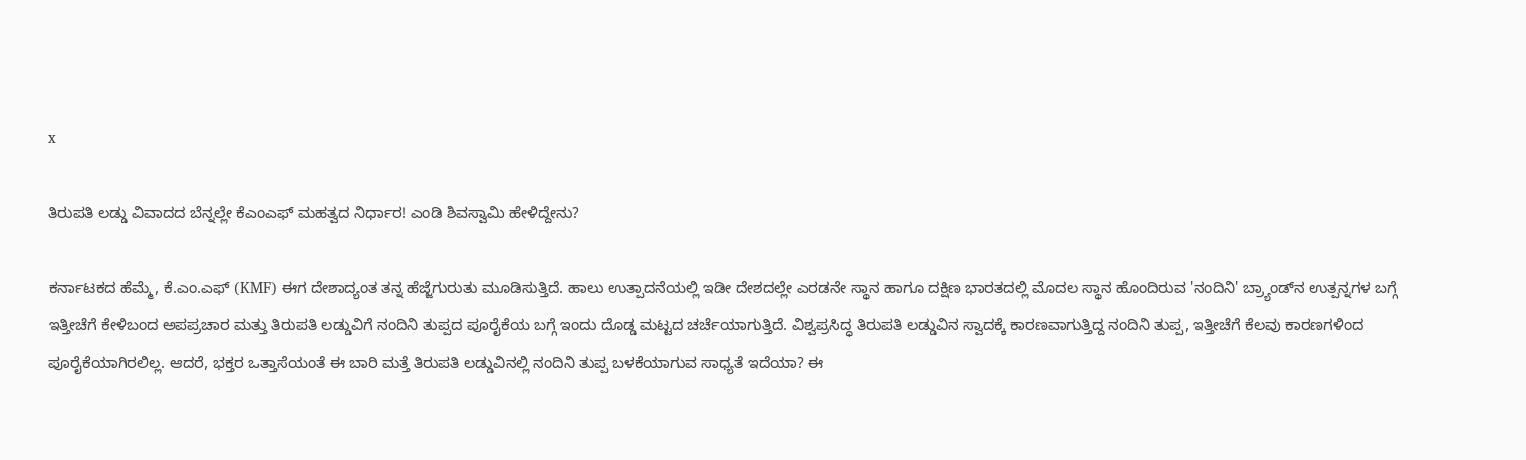x

ತಿರುಪತಿ ಲಡ್ಡು ವಿವಾದದ ಬೆನ್ನಲ್ಲೇ ಕೆಎಂಎಫ್ ಮಹತ್ವದ ನಿರ್ಧಾರ! ಎಂಡಿ ಶಿವಸ್ವಾಮಿ ಹೇಳಿದ್ದೇನು?

ಕರ್ನಾಟಕದ ಹೆಮ್ಮೆ, ಕೆ.ಎಂ.ಎಫ್ (KMF) ಈಗ ದೇಶಾದ್ಯಂತ ತನ್ನ ಹೆಜ್ಜೆಗುರುತು ಮೂಡಿಸುತ್ತಿದೆ. ಹಾಲು ಉತ್ಪಾದನೆಯಲ್ಲಿ ಇಡೀ ದೇಶದಲ್ಲೇ ಎರಡನೇ ಸ್ಥಾನ ಹಾಗೂ ದಕ್ಷಿಣ ಭಾರತದಲ್ಲಿ ಮೊದಲ ಸ್ಥಾನ ಹೊಂದಿರುವ 'ನಂದಿನಿ' ಬ್ರ್ಯಾಂಡ್‌ನ ಉತ್ಪನ್ನಗಳ ಬಗ್ಗೆ ಇತ್ತೀಚೆಗೆ ಕೇಳಿಬಂದ ಅಪಪ್ರಚಾರ ಮತ್ತು ತಿರುಪತಿ ಲಡ್ಡುವಿಗೆ ನಂದಿನಿ ತುಪ್ಪದ ಪೂರೈಕೆಯ ಬಗ್ಗೆ ಇಂದು ದೊಡ್ಡ ಮಟ್ಟದ ಚರ್ಚೆಯಾಗುತ್ತಿದೆ. ವಿಶ್ವಪ್ರಸಿದ್ಧ ತಿರುಪತಿ ಲಡ್ಡುವಿನ ಸ್ವಾದಕ್ಕೆ ಕಾರಣವಾಗುತ್ತಿದ್ದ ನಂದಿನಿ ತುಪ್ಪ, ಇತ್ತೀಚೆಗೆ ಕೆಲವು ಕಾರಣಗಳಿಂದ ಪೂರೈಕೆಯಾಗಿರಲಿಲ್ಲ. ಆದರೆ, ಭಕ್ತರ ಒತ್ತಾಸೆಯಂತೆ ಈ ಬಾರಿ ಮತ್ತೆ ತಿರುಪತಿ ಲಡ್ಡುವಿನಲ್ಲಿ ನಂದಿನಿ ತುಪ್ಪ ಬಳಕೆಯಾಗುವ ಸಾಧ್ಯತೆ ಇದೆಯಾ? ಈ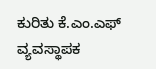ಕುರಿತು ಕೆ.ಎಂ.ಎಫ್ ವ್ಯವಸ್ಥಾಪಕ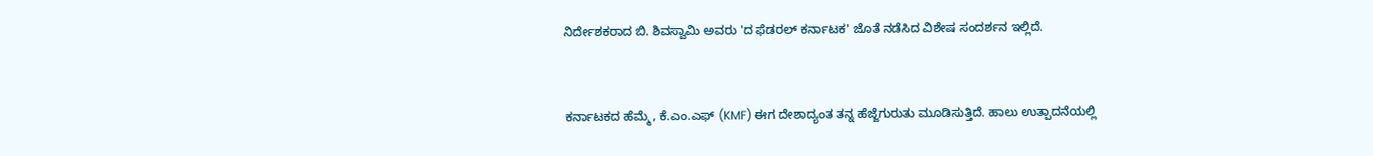ನಿರ್ದೇಶಕರಾದ ಬಿ. ಶಿವಸ್ವಾಮಿ ಅವರು 'ದ ಫೆಡರಲ್ ಕರ್ನಾಟಕ' ಜೊತೆ ನಡೆಸಿದ ವಿಶೇಷ ಸಂದರ್ಶನ ಇಲ್ಲಿದೆ.


ಕರ್ನಾಟಕದ ಹೆಮ್ಮೆ, ಕೆ.ಎಂ.ಎಫ್ (KMF) ಈಗ ದೇಶಾದ್ಯಂತ ತನ್ನ ಹೆಜ್ಜೆಗುರುತು ಮೂಡಿಸುತ್ತಿದೆ. ಹಾಲು ಉತ್ಪಾದನೆಯಲ್ಲಿ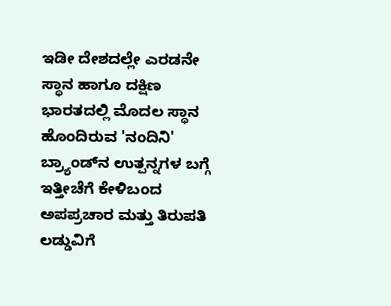ಇಡೀ ದೇಶದಲ್ಲೇ ಎರಡನೇ ಸ್ಥಾನ ಹಾಗೂ ದಕ್ಷಿಣ ಭಾರತದಲ್ಲಿ ಮೊದಲ ಸ್ಥಾನ ಹೊಂದಿರುವ 'ನಂದಿನಿ' ಬ್ರ್ಯಾಂಡ್‌ನ ಉತ್ಪನ್ನಗಳ ಬಗ್ಗೆ ಇತ್ತೀಚೆಗೆ ಕೇಳಿಬಂದ ಅಪಪ್ರಚಾರ ಮತ್ತು ತಿರುಪತಿ ಲಡ್ಡುವಿಗೆ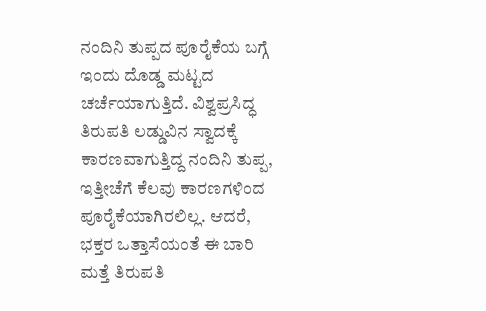ನಂದಿನಿ ತುಪ್ಪದ ಪೂರೈಕೆಯ ಬಗ್ಗೆ ಇಂದು ದೊಡ್ಡ ಮಟ್ಟದ ಚರ್ಚೆಯಾಗುತ್ತಿದೆ. ವಿಶ್ವಪ್ರಸಿದ್ಧ ತಿರುಪತಿ ಲಡ್ಡುವಿನ ಸ್ವಾದಕ್ಕೆ ಕಾರಣವಾಗುತ್ತಿದ್ದ ನಂದಿನಿ ತುಪ್ಪ, ಇತ್ತೀಚೆಗೆ ಕೆಲವು ಕಾರಣಗಳಿಂದ ಪೂರೈಕೆಯಾಗಿರಲಿಲ್ಲ. ಆದರೆ, ಭಕ್ತರ ಒತ್ತಾಸೆಯಂತೆ ಈ ಬಾರಿ ಮತ್ತೆ ತಿರುಪತಿ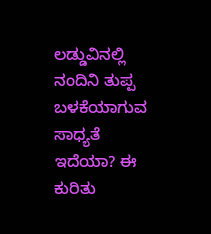ಲಡ್ಡುವಿನಲ್ಲಿ ನಂದಿನಿ ತುಪ್ಪ ಬಳಕೆಯಾಗುವ ಸಾಧ್ಯತೆ ಇದೆಯಾ? ಈ ಕುರಿತು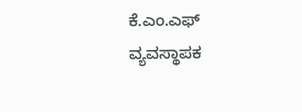ಕೆ.ಎಂ.ಎಫ್ ವ್ಯವಸ್ಥಾಪಕ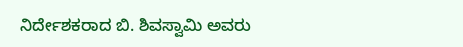ನಿರ್ದೇಶಕರಾದ ಬಿ. ಶಿವಸ್ವಾಮಿ ಅವರು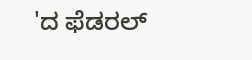'ದ ಫೆಡರಲ್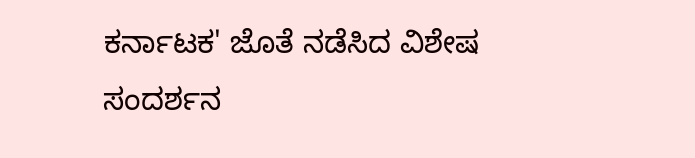ಕರ್ನಾಟಕ' ಜೊತೆ ನಡೆಸಿದ ವಿಶೇಷ ಸಂದರ್ಶನ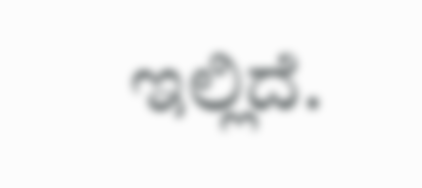ಇಲ್ಲಿದೆ.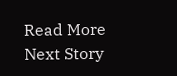Read More
Next Story